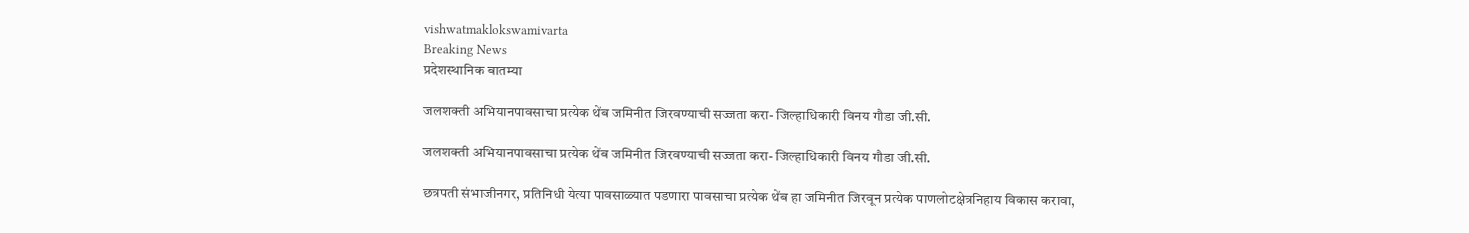vishwatmaklokswamivarta
Breaking News
प्रदेशस्थानिक बातम्या

जलशक्ती अभियानपावसाचा प्रत्येक थेंब जमिनीत जिरवण्याची सज्जता करा- जिल्हाधिकारी विनय गौडा जी.सी.

जलशक्ती अभियानपावसाचा प्रत्येक थेंब जमिनीत जिरवण्याची सज्जता करा- जिल्हाधिकारी विनय गौडा जी.सी.

छत्रपती संभाजीनगर, प्रतिनिधी येत्या पावसाळ्यात पडणारा पावसाचा प्रत्येक थेंब हा जमिनीत जिरवून प्रत्येक पाणलोटक्षेत्रनिहाय विकास करावा,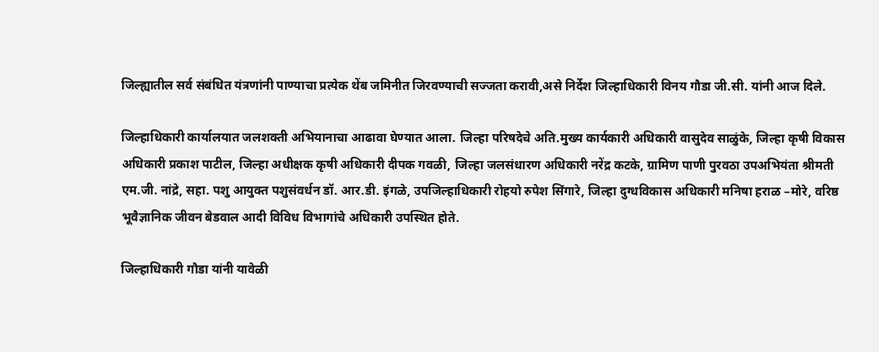जिल्ह्यातील सर्व संबंधित यंत्रणांनी पाण्याचा प्रत्येक थेंब जमिनीत जिरवण्याची सज्जता करावी,असे निर्देश जिल्हाधिकारी विनय गौडा जी.सी. यांनी आज दिले.

जिल्हाधिकारी कार्यालयात जलशक्ती अभियानाचा आढावा घेण्यात आला. जिल्हा परिषदेचे अति.मुख्य कार्यकारी अधिकारी वासुदेव साळुंके, जिल्हा कृषी विकास अधिकारी प्रकाश पाटील, जिल्हा अधीक्षक कृषी अधिकारी दीपक गवळी, जिल्हा जलसंधारण अधिकारी नरेंद्र कटके, ग्रामिण पाणी पुरवठा उपअभियंता श्रीमती एम.जी. नांद्रे, सहा. पशु आयुक्त पशुसंवर्धन डॉ. आर.डी. इंगळे, उपजिल्हाधिकारी रोहयो रुपेश सिंगारे, जिल्हा दुग्धविकास अधिकारी मनिषा हराळ –मोरे, वरिष्ठ भूवैज्ञानिक जीवन बेडवाल आदी विविध विभागांचे अधिकारी उपस्थित होते.

जिल्हाधिकारी गौडा यांनी यावेळी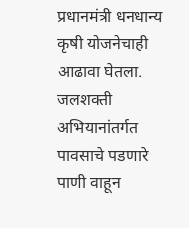प्रधानमंत्री धनधान्य कृषी योजनेचाही आढावा घेतला. जलशक्ती अभियानांतर्गत पावसाचे पडणारे पाणी वाहून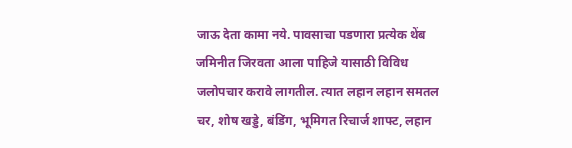जाऊ देता कामा नये. पावसाचा पडणारा प्रत्येक थेंब जमिनीत जिरवता आला पाहिजे यासाठी विविध जलोपचार करावे लागतील. त्यात लहान लहान समतल चर, शोष खड्डे, बंडिंग, भूमिगत रिचार्ज शाफ्ट, लहान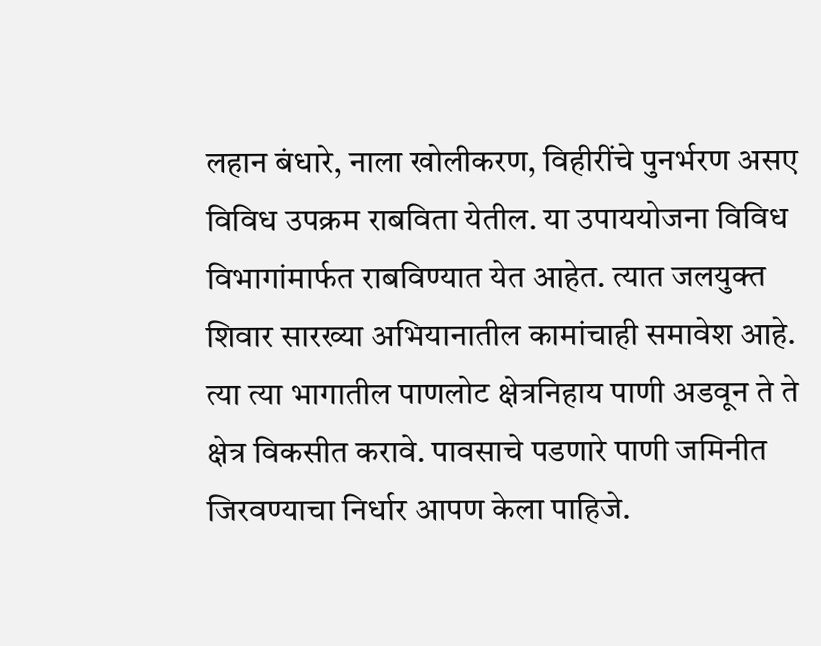लहान बंधारे, नाला खोलीकरण, विहीरींचे पुनर्भरण असए विविध उपक्रम राबविता येतील. या उपाययोजना विविध विभागांमार्फत राबविण्यात येत आहेत. त्यात जलयुक्त शिवार सारख्या अभियानातील कामांचाही समावेश आहे. त्या त्या भागातील पाणलोट क्षेत्रनिहाय पाणी अडवून ते ते क्षेत्र विकसीत करावे. पावसाचे पडणारे पाणी जमिनीत जिरवण्याचा निर्धार आपण केला पाहिजे.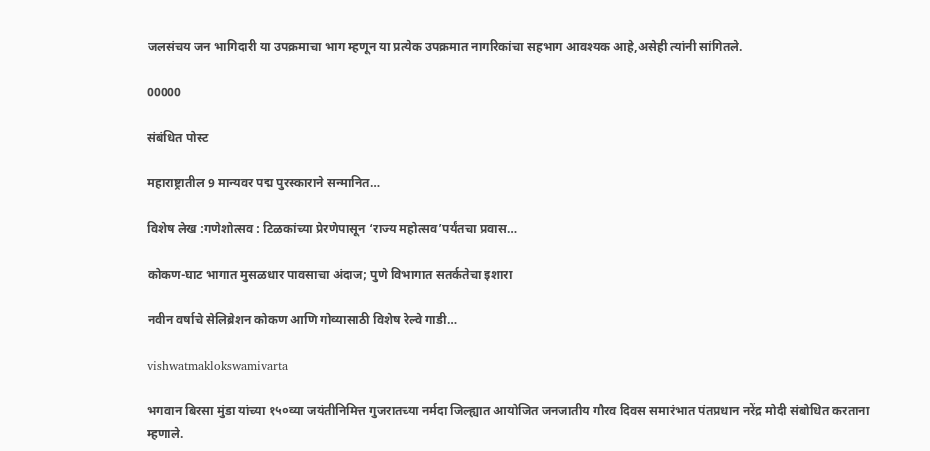जलसंचय जन भागिदारी या उपक्रमाचा भाग म्हणून या प्रत्येक उपक्रमात नागरिकांचा सहभाग आवश्यक आहे,असेही त्यांनी सांगितले.

00000

संबंधित पोस्ट

महाराष्ट्रातील 9 मान्यवर पद्म पुरस्काराने सन्मानित…

विशेष लेख :गणेशोत्सव : टिळकांच्या प्रेरणेपासून ‘राज्य महोत्सव’पर्यंतचा प्रवास…

कोकण-घाट भागात मुसळधार पावसाचा अंदाज; पुणे विभागात सतर्कतेचा इशारा

नवीन वर्षाचे सेलिब्रेशन कोकण आणि गोव्यासाठी विशेष रेल्वे गाडी…

vishwatmaklokswamivarta

भगवान बिरसा मुंडा यांच्या १५०व्या जयंतीनिमित्त गुजरातच्या नर्मदा जिल्ह्यात आयोजित जनजातीय गौरव दिवस समारंभात पंतप्रधान नरेंद्र मोदी संबोधित करताना म्हणाले.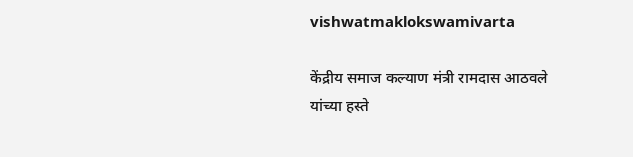vishwatmaklokswamivarta

केंद्रीय समाज कल्याण मंत्री रामदास आठवले यांच्या हस्ते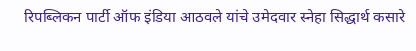रिपब्लिकन पार्टी ऑफ इंडिया आठवले यांचे उमेदवार स्नेहा सिद्धार्थ कसारे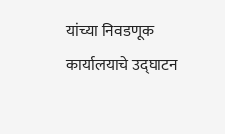यांच्या निवडणूक कार्यालयाचे उद्घाटन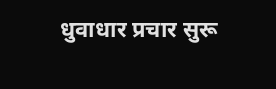धुवाधार प्रचार सुरू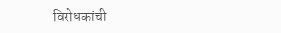विरोधकांची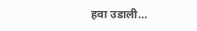हवा उडाली…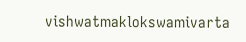vishwatmaklokswamivarta